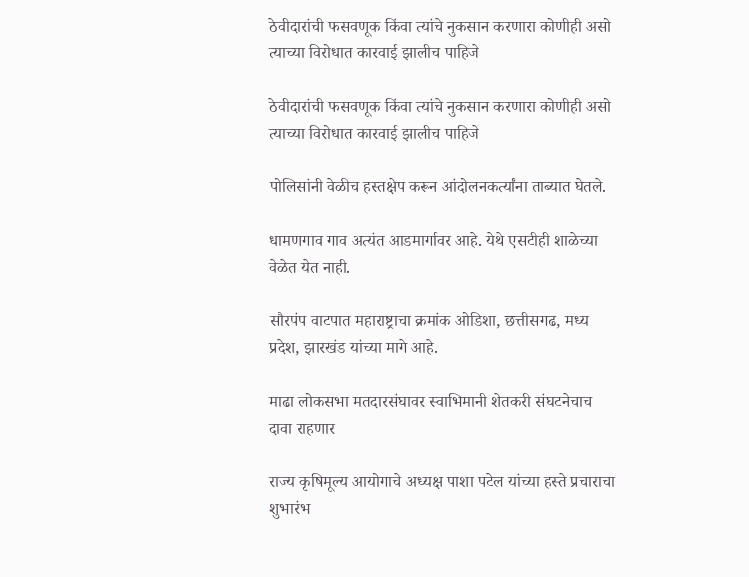ठेवीदारांची फसवणूक किंवा त्यांचे नुकसान करणारा कोणीही असो त्याच्या विरोधात कारवाई झालीच पाहिजे

ठेवीदारांची फसवणूक किंवा त्यांचे नुकसान करणारा कोणीही असो त्याच्या विरोधात कारवाई झालीच पाहिजे

पोलिसांनी वेळीच हस्तक्षेप करून आंदोलनकर्त्यांना ताब्यात घेतले.

धामणगाव गाव अत्यंत आडमार्गावर आहे. येथे एसटीही शाळेच्या वेळेत येत नाही.

सौरपंप वाटपात महाराष्ट्राचा क्रमांक ओडिशा, छत्तीसगढ, मध्य प्रदेश, झारखंड यांच्या मागे आहे.

माढा लोकसभा मतदारसंघावर स्वाभिमानी शेतकरी संघटनेचाच दावा राहणार

राज्य कृषिमूल्य आयोगाचे अध्यक्ष पाशा पटेल यांच्या हस्ते प्रचाराचा शुभारंभ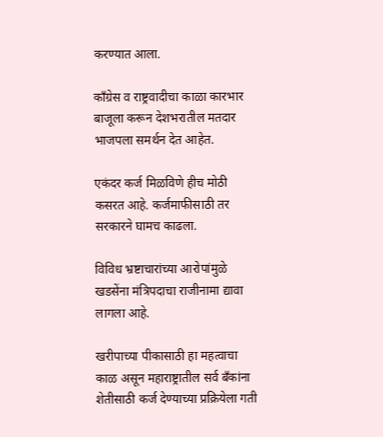करण्यात आला.

काँग्रेस व राष्ट्रवादीचा काळा कारभार बाजूला करून देशभरातील मतदार भाजपला समर्थन देत आहेत.

एकंदर कर्ज मिळविणे हीच मोठी कसरत आहे. कर्जमाफीसाठी तर सरकारने घामच काढला.

विविध भ्रष्टाचारांच्या आरोपांमुळे खडसेंना मंत्रिपदाचा राजीनामा द्यावा लागला आहे.

खरीपाच्या पीकासाठी हा महत्वाचा काळ असून महाराष्ट्रातील सर्व बँकांना शेतीसाठी कर्ज देण्याच्या प्रक्रियेला गती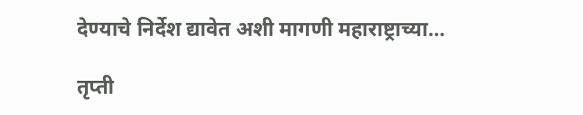देण्याचे निर्देश द्यावेत अशी मागणी महाराष्ट्राच्या…

तृप्ती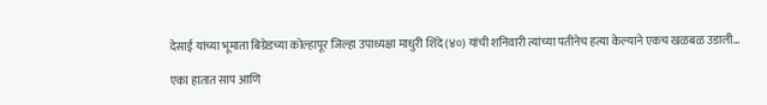देसाई यांच्या भूमाता बिग्रेडच्या कोल्हापूर जिल्हा उपाध्यक्षा माधुरी शिंदे (४०) यांची शनिवारी त्यांच्या पतीनेच हत्या केल्याने एकच खळबळ उडाली…

एका हातात साप आणि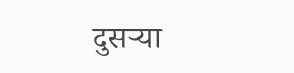दुसऱ्या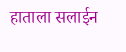हाताला सलाईन